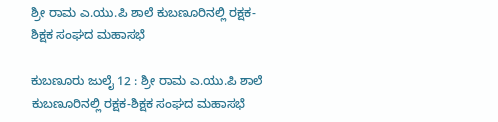ಶ್ರೀ ರಾಮ ಎ.ಯು.ಪಿ ಶಾಲೆ ಕುಬಣೂರಿನಲ್ಲಿ ರಕ್ಷಕ-ಶಿಕ್ಷಕ ಸಂಘದ ಮಹಾಸಭೆ

ಕುಬಣೂರು ಜುಲೈ 12 : ಶ್ರೀ ರಾಮ ಎ.ಯು.ಪಿ ಶಾಲೆ ಕುಬಣೂರಿನಲ್ಲಿ ರಕ್ಷಕ-ಶಿಕ್ಷಕ ಸಂಘದ ಮಹಾಸಭೆ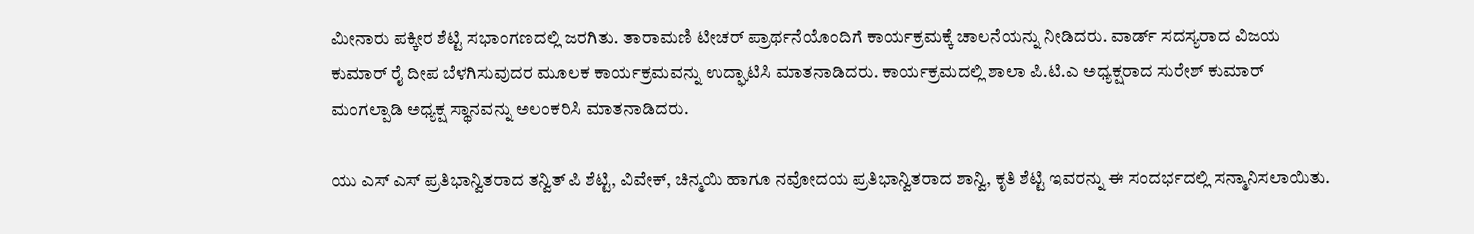ಮೀನಾರು ಪಕ್ಕೀರ ಶೆಟ್ಟಿ ಸಭಾಂಗಣದಲ್ಲಿ ಜರಗಿತು. ತಾರಾಮಣಿ ಟೀಚರ್ ಪ್ರಾರ್ಥನೆಯೊಂದಿಗೆ ಕಾರ್ಯಕ್ರಮಕ್ಕೆ ಚಾಲನೆಯನ್ನು ನೀಡಿದರು. ವಾರ್ಡ್ ಸದಸ್ಯರಾದ ವಿಜಯ ಕುಮಾರ್ ರೈ ದೀಪ ಬೆಳಗಿಸುವುದರ ಮೂಲಕ ಕಾರ್ಯಕ್ರಮವನ್ನು ಉದ್ಘಾಟಿಸಿ ಮಾತನಾಡಿದರು. ಕಾರ್ಯಕ್ರಮದಲ್ಲಿ ಶಾಲಾ ಪಿ.ಟಿ.ಎ ಅಧ್ಯಕ್ಷರಾದ ಸುರೇಶ್ ಕುಮಾರ್ ಮಂಗಲ್ಪಾಡಿ ಅಧ್ಯಕ್ಷ ಸ್ಥಾನವನ್ನು ಅಲಂಕರಿಸಿ ಮಾತನಾಡಿದರು.

ಯು ಎಸ್‌ ಎಸ್ ಪ್ರತಿಭಾನ್ವಿತರಾದ ತನ್ವಿತ್ ಪಿ ಶೆಟ್ಟಿ, ವಿವೇಕ್, ಚಿನ್ಮಯಿ ಹಾಗೂ ನವೋದಯ ಪ್ರತಿಭಾನ್ವಿತರಾದ ಶಾನ್ವಿ, ಕೃತಿ ಶೆಟ್ಟಿ ಇವರನ್ನು ಈ ಸಂದರ್ಭದಲ್ಲಿ ಸನ್ಮಾನಿಸಲಾಯಿತು.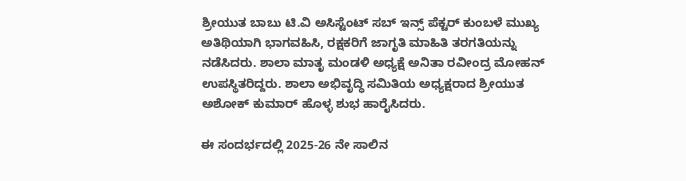ಶ್ರೀಯುತ ಬಾಬು ಟಿ.ವಿ ಅಸಿಸ್ಟೆಂಟ್ ಸಬ್ ಇನ್ಸ್ ಪೆಕ್ಟರ್ ಕುಂಬಳೆ ಮುಖ್ಯ ಅತಿಥಿಯಾಗಿ ಭಾಗವಹಿಸಿ, ರಕ್ಷಕರಿಗೆ ಜಾಗೃತಿ ಮಾಹಿತಿ ತರಗತಿಯನ್ನು ನಡೆಸಿದರು. ಶಾಲಾ ಮಾತೃ ಮಂಡಳಿ ಅಧ್ಯಕ್ಷೆ ಅನಿತಾ ರವೀಂದ್ರ ಮೋಹನ್ ಉಪಸ್ಥಿತರಿದ್ದರು. ಶಾಲಾ ಅಭಿವೃದ್ಧಿ ಸಮಿತಿಯ ಅಧ್ಯಕ್ಷರಾದ ಶ್ರೀಯುತ ಅಶೋಕ್ ಕುಮಾರ್ ಹೊಳ್ಳ ಶುಭ ಹಾರೈಸಿದರು.

ಈ ಸಂದರ್ಭದಲ್ಲಿ 2025-26 ನೇ ಸಾಲಿನ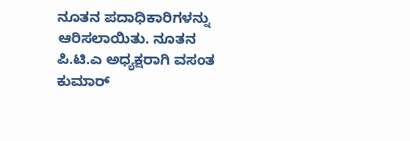ನೂತನ ಪದಾಧಿಕಾರಿಗಳನ್ನು ಆರಿಸಲಾಯಿತು. ನೂತನ ಪಿ.ಟಿ.ಎ ಅಧ್ಯಕ್ಷರಾಗಿ ವಸಂತ ಕುಮಾರ್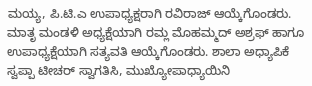ಮಯ್ಯ, ಪಿ.ಟಿ.ಎ ಉಪಾಧ್ಯಕ್ಷರಾಗಿ ರವಿರಾಜ್ ಆಯ್ಕೆಗೊಂಡರು. ಮಾತೃ ಮಂಡಳಿ ಅಧ್ಯಕ್ಷೆಯಾಗಿ ರಮ್ಲ ಮೊಹಮ್ಮದ್ ಅಶ್ರಫ್ ಹಾಗೂ ಉಪಾಧ್ಯಕ್ಷೆಯಾಗಿ ಸತ್ಯವತಿ ಆಯ್ಕೆಗೊಂಡರು. ಶಾಲಾ ಅಧ್ಯಾಪಿಕೆ ಸ್ವಪ್ಪಾ ಟೀಚರ್ ಸ್ವಾಗತಿಸಿ, ಮುಖ್ಯೋಪಾಧ್ಯಾಯಿನಿ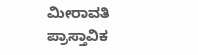ಮೀರಾವತಿ ಪ್ರಾಸ್ತಾವಿಕ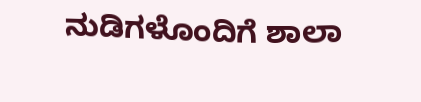ನುಡಿಗಳೊಂದಿಗೆ ಶಾಲಾ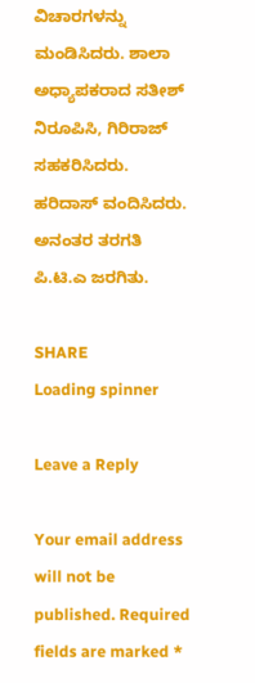ವಿಚಾರಗಳನ್ನು ಮಂಡಿಸಿದರು. ಶಾಲಾ ಅಧ್ಯಾಪಕರಾದ ಸತೀಶ್ ನಿರೂಪಿಸಿ, ಗಿರಿರಾಜ್ ಸಹಕರಿಸಿದರು. ಹರಿದಾಸ್ ವಂದಿಸಿದರು. ಅನಂತರ ತರಗತಿ ಪಿ.ಟಿ.ಎ ಜರಗಿತು.

SHARE
Loading spinner

Leave a Reply

Your email address will not be published. Required fields are marked *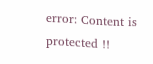error: Content is protected !!